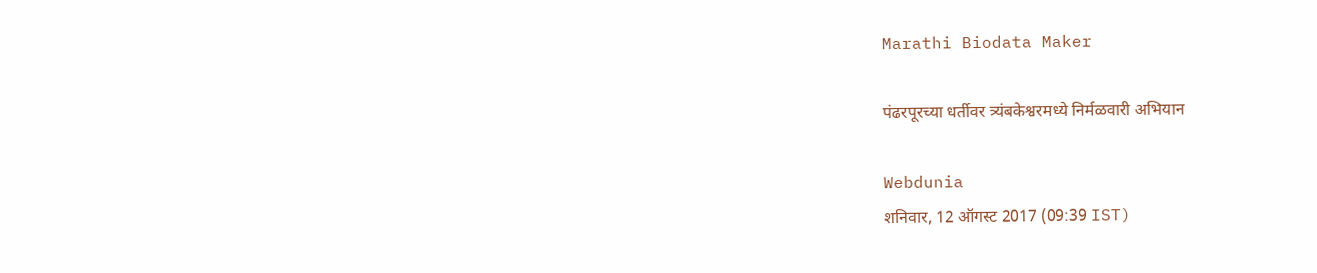Marathi Biodata Maker

पंढरपूरच्या धर्तीवर त्र्यंबकेश्वरमध्ये निर्मळवारी अभियान

Webdunia
शनिवार, 12 ऑगस्ट 2017 (09:39 IST)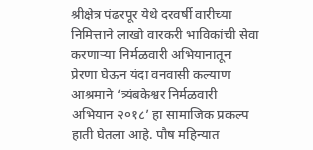श्रीक्षेत्र पंढरपूर येथे दरवर्षी वारीच्या निमित्ताने लाखो वारकरी भाविकांची सेवा करणाऱ्या निर्मळवारी अभियानातून प्रेरणा घेऊन यंदा वनवासी कल्याण आश्रमाने ‘त्र्यंबकेश्वर निर्मळवारी अभियान २०१८’ हा सामाजिक प्रकल्प हाती घेतला आहे. पौष महिन्यात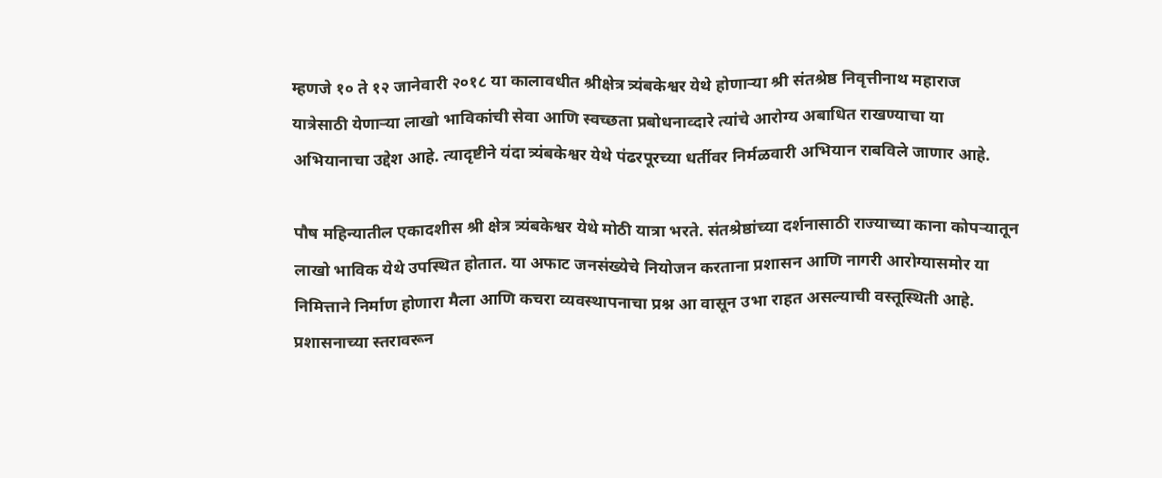म्हणजे १० ते १२ जानेवारी २०१८ या कालावधीत श्रीक्षेत्र त्र्यंबकेश्वर येथे होणाऱ्या श्री संतश्रेष्ठ निवृत्तीनाथ महाराज यात्रेसाठी येणाऱ्या लाखो भाविकांची सेवा आणि स्वच्छता प्रबोधनाव्दारे त्यांचे आरोग्य अबाधित राखण्याचा या अभियानाचा उद्देश आहे. त्यादृष्टीने यंदा त्र्यंबकेश्वर येथे पंढरपूरच्या धर्तीवर निर्मळवारी अभियान राबविले जाणार आहे.

पौष महिन्यातील एकादशीस श्री क्षेत्र त्र्यंबकेश्वर येथे मोठी यात्रा भरते. संतश्रेष्ठांच्या दर्शनासाठी राज्याच्या काना कोपऱ्यातून लाखो भाविक येथे उपस्थित होतात. या अफाट जनसंख्येचे नियोजन करताना प्रशासन आणि नागरी आरोग्यासमोर या निमित्ताने निर्माण होणारा मैला आणि कचरा व्यवस्थापनाचा प्रश्न आ वासून उभा राहत असल्याची वस्तूस्थिती आहे. प्रशासनाच्या स्तरावरून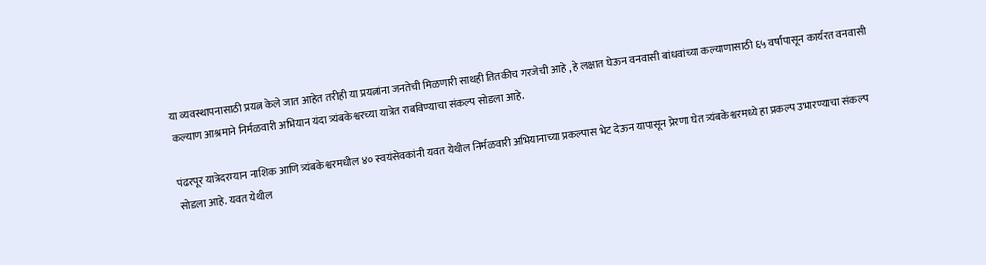या व्यवस्थापनासाठी प्रयत्न केले जात आहेत तरीही या प्रयत्नांना जनतेची मिळणारी साथही तितकीच गरजेची आहे , हे लक्षात घेऊन वनवासी बांधवांच्या कल्याणासाठी ६५ वर्षांपासून कार्यरत वनवासी कल्याण आश्रमाने निर्मळवारी अभियान यंदा त्र्यंबकेश्वरच्या यात्रेत राबविण्याचा संकल्प सोडला आहे.

पंढरपूर यात्रेदरम्यान नाशिक आणि त्र्यंबकेश्वरमधील ४० स्वयंसेवकांनी यवत येथील निर्मळवारी अभियानाच्या प्रकल्पास भेट देऊन यापासून प्रेरणा घेत त्र्यंबकेश्वरमध्ये हा प्रकल्प उभारण्याचा संकल्प सोडला आहे. यवत येथील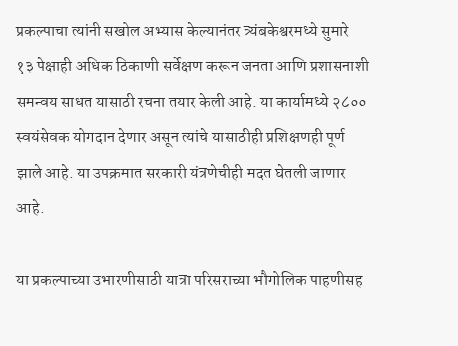प्रकल्पाचा त्यांनी सखोल अभ्यास केल्यानंतर त्र्यंबकेश्वरमध्ये सुमारे १३ पेक्षाही अधिक ठिकाणी सर्वेक्षण करून जनता आणि प्रशासनाशी समन्वय साधत यासाठी रचना तयार केली आहे. या कार्यामध्ये २८०० स्वयंसेवक योगदान देणार असून त्यांचे यासाठीही प्रशिक्षणही पूर्ण झाले आहे. या उपक्रमात सरकारी यंत्रणेचीही मदत घेतली जाणार आहे.

या प्रकल्पाच्या उभारणीसाठी यात्रा परिसराच्या भौगोलिक पाहणीसह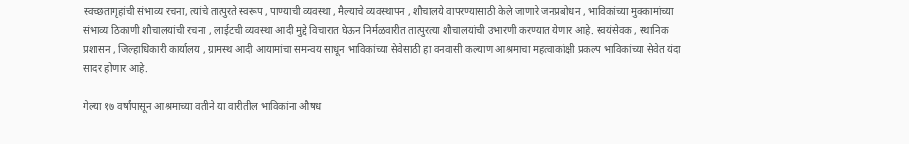स्वच्छतागृहांची संभाव्य रचना, त्यांचे तात्पुरते स्वरूप , पाण्याची व्यवस्था , मैल्याचे व्यवस्थापन , शौचालये वापरण्यासाठी केले जाणारे जनप्रबोधन , भाविकांच्या मुक्कामांच्या संभाव्य ठिकाणी शौचालयांची रचना , लाईटची व्यवस्था आदी मुद्दे विचारात घेऊन निर्मळवारीत तात्पुरत्या शौचालयांची उभारणी करण्यात येणार आहे. स्वयंसेवक , स्थानिक प्रशासन , जिल्हाधिकारी कार्यालय , ग्रामस्थ आदी आयामांचा समन्वय साधून भाविकांच्या सेवेसाठी हा वनवासी कल्याण आश्रमाचा महत्वाकांक्षी प्रकल्प भाविकांच्या सेवेत यंदा सादर होणार आहे.

गेल्या १७ वर्षांपासून आश्रमाच्या वतीने या वारीतील भाविकांना औषध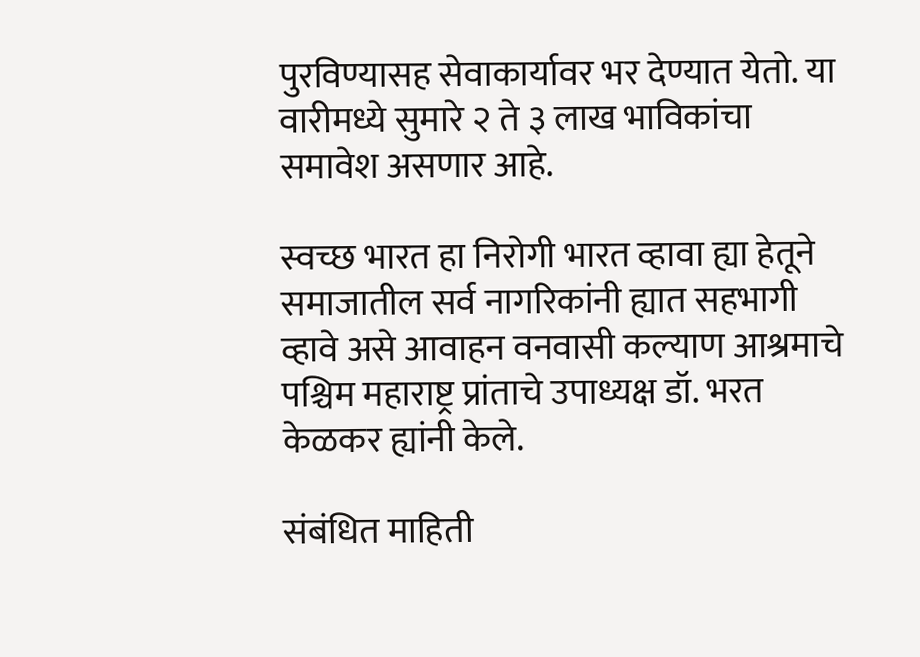पुरविण्यासह सेवाकार्यावर भर देण्यात येतो. या वारीमध्ये सुमारे २ ते ३ लाख भाविकांचा समावेश असणार आहे.

स्वच्छ भारत हा निरोगी भारत व्हावा ह्या हेतूने समाजातील सर्व नागरिकांनी ह्यात सहभागी व्हावे असे आवाहन वनवासी कल्याण आश्रमाचे पश्चिम महाराष्ट्र प्रांताचे उपाध्यक्ष डॉ. भरत केळकर ह्यांनी केले.

संबंधित माहिती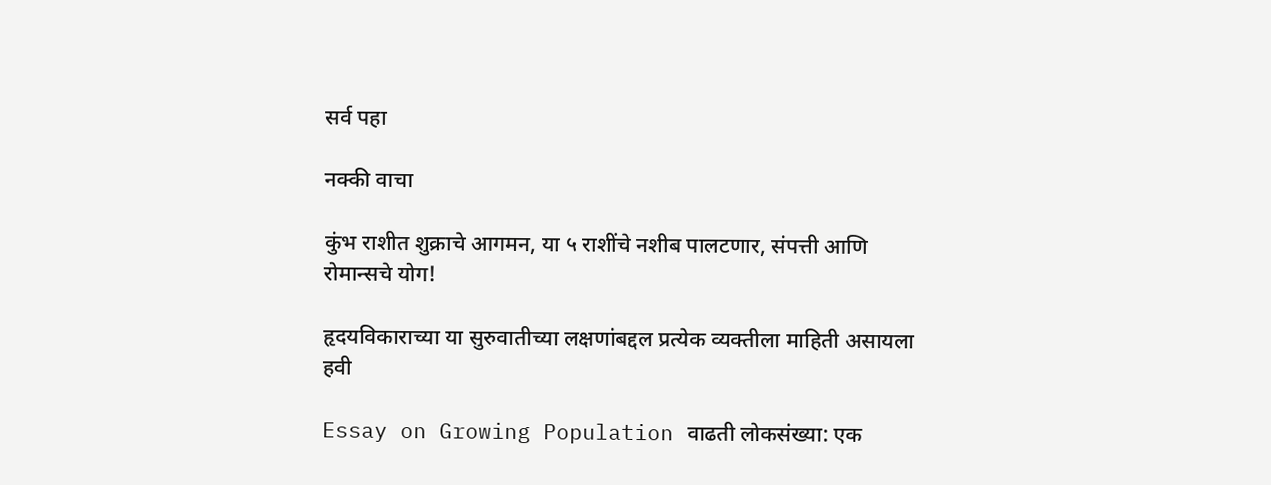सर्व पहा

नक्की वाचा

कुंभ राशीत शुक्राचे आगमन, या ५ राशींचे नशीब पालटणार, संपत्ती आणि रोमान्सचे योग!

हृदयविकाराच्या या सुरुवातीच्या लक्षणांबद्दल प्रत्येक व्यक्तीला माहिती असायला हवी

Essay on Growing Population वाढती लोकसंख्या: एक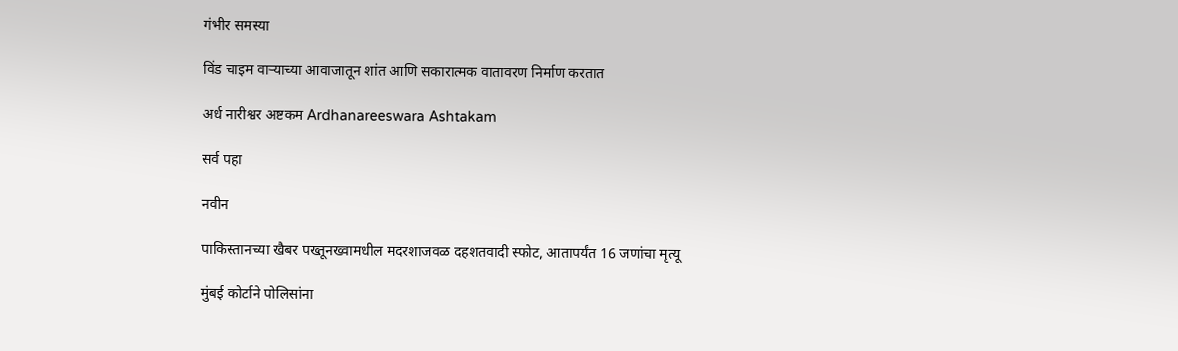गंभीर समस्या

विंड चाइम वाऱ्याच्या आवाजातून शांत आणि सकारात्मक वातावरण निर्माण करतात

अर्ध नारीश्वर अष्टकम Ardhanareeswara Ashtakam

सर्व पहा

नवीन

पाकिस्तानच्या खैबर पख्तूनख्वामधील मदरशाजवळ दहशतवादी स्फोट, आतापर्यंत 16 जणांचा मृत्यू

मुंबई कोर्टाने पोलिसांना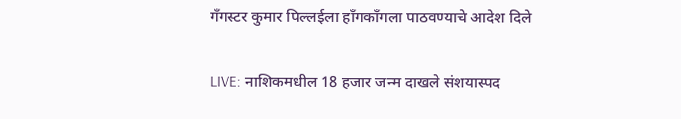गँगस्टर कुमार पिल्लईला हाँगकाँगला पाठवण्याचे आदेश दिले

LIVE: नाशिकमधील 18 हजार जन्म दाखले संशयास्पद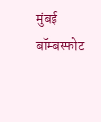मुंबई बॉम्बस्फोट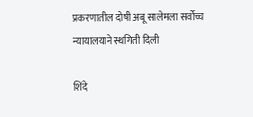प्रकरणातील दोषी अबू सालेमला सर्वोच्च न्यायालयाने स्थगिती दिली

शिंदे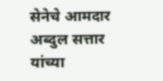सेनेचे आमदार अब्दुल सत्तार यांच्या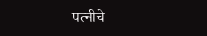पत्नीचे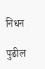निधन

पुढील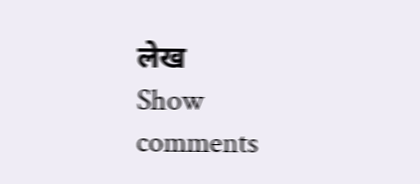लेख
Show comments